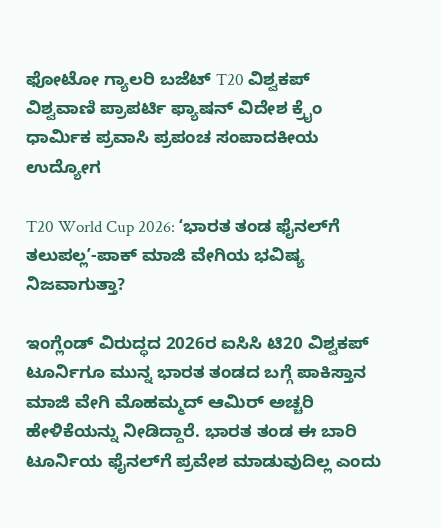ಫೋಟೋ ಗ್ಯಾಲರಿ ಬಜೆಟ್ T20 ವಿಶ್ವಕಪ್ ವಿಶ್ವವಾಣಿ ಪ್ರಾಪರ್ಟಿ ಫ್ಯಾಷನ್ ವಿದೇಶ ಕ್ರೈಂ ಧಾರ್ಮಿಕ ಪ್ರವಾಸಿ ಪ್ರಪಂಚ ಸಂಪಾದಕೀಯ ಉದ್ಯೋಗ

T20 World Cup 2026: ʻಭಾರತ ತಂಡ ಫೈನಲ್‌ಗೆ ತಲುಪಲ್ಲʼ-ಪಾಕ್‌ ಮಾಜಿ ವೇಗಿಯ ಭವಿಷ್ಯ ನಿಜವಾಗುತ್ತಾ?

ಇಂಗ್ಲೆಂಡ್‌ ವಿರುದ್ಧದ 2026ರ ಐಸಿಸಿ ಟಿ20 ವಿಶ್ವಕಪ್‌ ಟೂರ್ನಿಗೂ ಮುನ್ನ ಭಾರತ ತಂಡದ ಬಗ್ಗೆ ಪಾಕಿಸ್ತಾನ ಮಾಜಿ ವೇಗಿ ಮೊಹಮ್ಮದ್‌ ಆಮಿರ್‌ ಅಚ್ಚರಿ ಹೇಳಿಕೆಯನ್ನು ನೀಡಿದ್ದಾರೆ. ಭಾರತ ತಂಡ ಈ ಬಾರಿ ಟೂರ್ನಿಯ ಫೈನಲ್‌ಗೆ ಪ್ರವೇಶ ಮಾಡುವುದಿಲ್ಲ ಎಂದು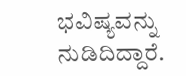ಭವಿಷ್ಯವನ್ನು ನುಡಿದಿದ್ದಾರೆ.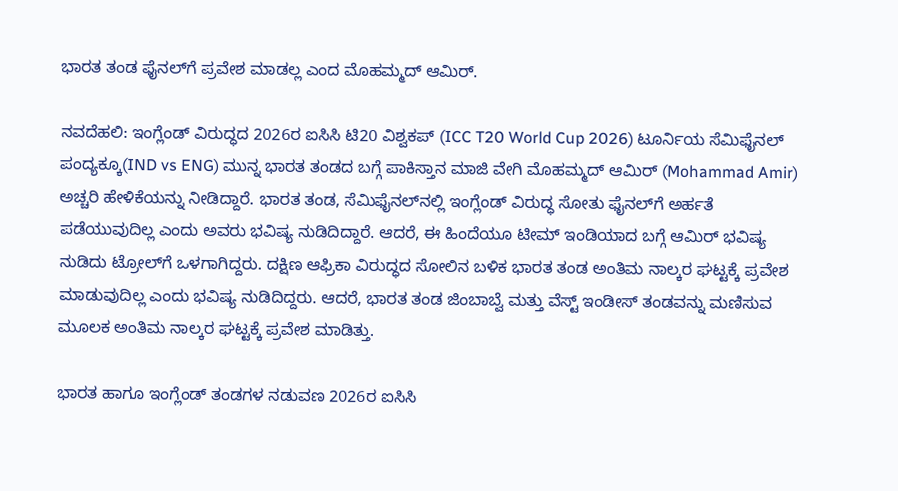ಭಾರತ ತಂಡ ಫೈನಲ್‌ಗೆ ಪ್ರವೇಶ ಮಾಡಲ್ಲ ಎಂದ ಮೊಹಮ್ಮದ್‌ ಆಮಿರ್‌.

ನವದೆಹಲಿ: ಇಂಗ್ಲೆಂಡ್‌ ವಿರುದ್ಧದ 2026ರ ಐಸಿಸಿ ಟಿ20 ವಿಶ್ವಕಪ್‌ (ICC T20 World Cup 2026) ಟೂರ್ನಿಯ ಸೆಮಿಫೈನಲ್‌ ಪಂದ್ಯಕ್ಕೂ(IND vs ENG) ಮುನ್ನ ಭಾರತ ತಂಡದ ಬಗ್ಗೆ ಪಾಕಿಸ್ತಾನ ಮಾಜಿ ವೇಗಿ ಮೊಹಮ್ಮದ್‌ ಆಮಿರ್‌ (Mohammad Amir) ಅಚ್ಚರಿ ಹೇಳಿಕೆಯನ್ನು ನೀಡಿದ್ದಾರೆ. ಭಾರತ ತಂಡ, ಸೆಮಿಫೈನಲ್‌ನಲ್ಲಿ ಇಂಗ್ಲೆಂಡ್‌ ವಿರುದ್ಧ ಸೋತು ಫೈನಲ್‌ಗೆ ಅರ್ಹತೆ ಪಡೆಯುವುದಿಲ್ಲ ಎಂದು ಅವರು ಭವಿಷ್ಯ ನುಡಿದಿದ್ದಾರೆ. ಆದರೆ, ಈ ಹಿಂದೆಯೂ ಟೀಮ್‌ ಇಂಡಿಯಾದ ಬಗ್ಗೆ ಆಮಿರ್‌ ಭವಿಷ್ಯ ನುಡಿದು ಟ್ರೋಲ್‌ಗೆ ಒಳಗಾಗಿದ್ದರು. ದಕ್ಷಿಣ ಆಫ್ರಿಕಾ ವಿರುದ್ಧದ ಸೋಲಿನ ಬಳಿಕ ಭಾರತ ತಂಡ ಅಂತಿಮ ನಾಲ್ಕರ ಘಟ್ಟಕ್ಕೆ ಪ್ರವೇಶ ಮಾಡುವುದಿಲ್ಲ ಎಂದು ಭವಿಷ್ಯ ನುಡಿದಿದ್ದರು. ಆದರೆ, ಭಾರತ ತಂಡ ಜಿಂಬಾಬ್ವೆ ಮತ್ತು ವೆಸ್ಟ್‌ ಇಂಡೀಸ್‌ ತಂಡವನ್ನು ಮಣಿಸುವ ಮೂಲಕ ಅಂತಿಮ ನಾಲ್ಕರ ಘಟ್ಟಕ್ಕೆ ಪ್ರವೇಶ ಮಾಡಿತ್ತು.

ಭಾರತ ಹಾಗೂ ಇಂಗ್ಲೆಂಡ್‌ ತಂಡಗಳ ನಡುವಣ 2026ರ ಐಸಿಸಿ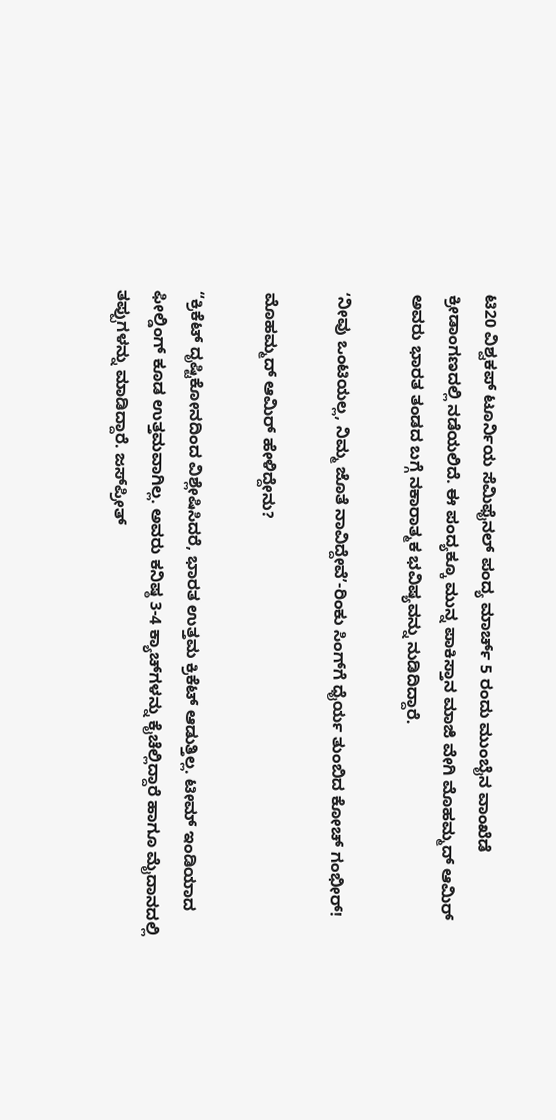ಟಿ20 ವಿಶ್ವಕಪ್‌ ಟೂರ್ನಿಯ ಸೆಮಿಫೈನಲ್‌ ಪಂದ್ಯ ಮಾರ್ಚ್‌ 5 ರಂದು ಮುಂಬೈನ ವಾಂಖೆಡೆ ಕ್ರೀಡಾಂಗಣದಲ್ಲಿ ನಡೆಯಲಿದೆ. ಈ ಪಂದ್ಯಕ್ಕೂ ಮುನ್ನ ಪಾಕಿಸ್ತಾನ ಮಾಜಿ ವೇಗಿ ಮೊಹಮ್ಮದ್ ಆಮಿರ್‌ ಅವರು ಭಾರತ ತಂಡದ ಬಗ್ಗೆ ನಕಾರಾತ್ಮಕ ಭವಿಷ್ಯವನ್ನು ನುಡಿದಿದ್ದಾರೆ.

ʻನೀವು ಒಂಟಿಯಲ್ಲ, ನಿಮ್ಮ ಜೊತೆ ನಾವಿದ್ದೇವೆʼ-ರಿಂಕು ಸಿಂಗ್‌ಗೆ ಧೈರ್ಯ ತುಂಬಿದ ಕೋಚ್‌ ಗಂಭೀರ್‌!

ಮೊಹಮ್ಮದ್‌ ಆಮಿರ್‌ ಹೇಳಿದ್ದೇನು?

“ಕ್ರಿಕೆಟ್ ದೃಷ್ಟಿಕೋನದಿಂದ ವಿಶ್ಲೇಷಿಸಿದರೆ, ಭಾರತ ಉತ್ತಮ ಕ್ರಿಕೆಟ್ ಆಡುತ್ತಿಲ್ಲ. ಟೀಮ್‌ ಇಂಡಿಯಾದ ಫೀಲ್ಡಿಂಗ್‌ ಕೂಡ ಉತ್ತಮವಾಗಿಲ್ಲ. ಅವರು ಕನಿಷ್ಠ 3-4 ಕ್ಯಾಚ್‌ಗಳನ್ನು ಕೈಚೆಲ್ಲಿದ್ದಾರೆ ಹಾಗೂ ಮೈದಾನದಲ್ಲಿ ತಪ್ಪುಗಳನ್ನು ಮಾಡಿದ್ದಾರೆ. ಜಸ್‌ಪ್ರೀತ್‌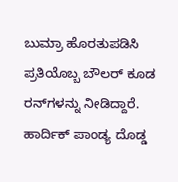ಬುಮ್ರಾ ಹೊರತುಪಡಿಸಿ ಪ್ರತಿಯೊಬ್ಬ ಬೌಲರ್ ಕೂಡ ರನ್‌ಗಳನ್ನು ನೀಡಿದ್ದಾರೆ. ಹಾರ್ದಿಕ್ ಪಾಂಡ್ಯ ದೊಡ್ಡ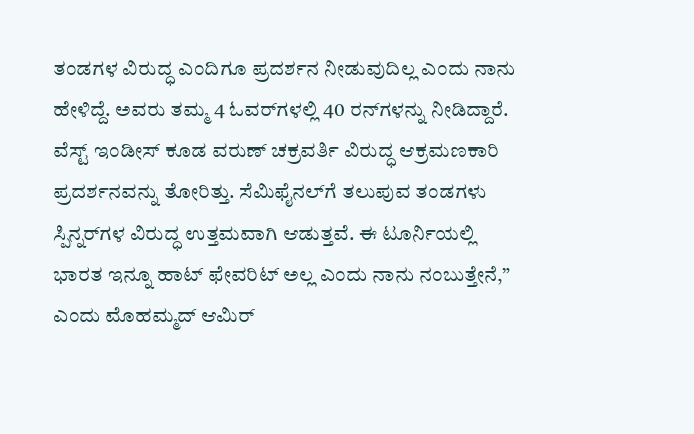ತಂಡಗಳ ವಿರುದ್ಧ ಎಂದಿಗೂ ಪ್ರದರ್ಶನ ನೀಡುವುದಿಲ್ಲ ಎಂದು ನಾನು ಹೇಳಿದ್ದೆ. ಅವರು ತಮ್ಮ 4 ಓವರ್‌ಗಳಲ್ಲಿ 40 ರನ್‌ಗಳನ್ನು ನೀಡಿದ್ದಾರೆ. ವೆಸ್ಟ್ ಇಂಡೀಸ್ ಕೂಡ ವರುಣ್ ಚಕ್ರವರ್ತಿ ವಿರುದ್ಧ ಆಕ್ರಮಣಕಾರಿ ಪ್ರದರ್ಶನವನ್ನು ತೋರಿತ್ತು. ಸೆಮಿಫೈನಲ್‌ಗೆ ತಲುಪುವ ತಂಡಗಳು ಸ್ಪಿನ್ನರ್‌ಗಳ ವಿರುದ್ಧ ಉತ್ತಮವಾಗಿ ಆಡುತ್ತವೆ. ಈ ಟೂರ್ನಿಯಲ್ಲಿ ಭಾರತ ಇನ್ನೂ ಹಾಟ್ ಫೇವರಿಟ್ ಅಲ್ಲ ಎಂದು ನಾನು ನಂಬುತ್ತೇನೆ,” ಎಂದು ಮೊಹಮ್ಮದ್‌ ಆಮಿರ್‌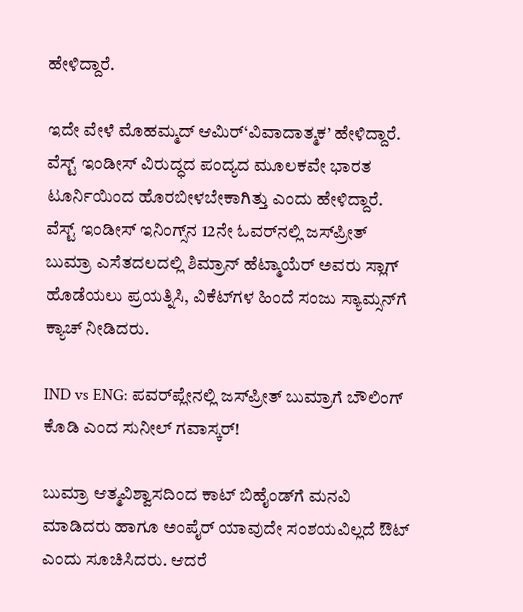ಹೇಳಿದ್ದಾರೆ.

ಇದೇ ವೇಳೆ ಮೊಹಮ್ಮದ್‌ ಆಮಿರ್‌‘ವಿವಾದಾತ್ಮಕ’ ಹೇಳಿದ್ದಾರೆ. ವೆಸ್ಟ್‌ ಇಂಡೀಸ್‌ ವಿರುದ್ಧದ ಪಂದ್ಯದ ಮೂಲಕವೇ ಭಾರತ ಟೂರ್ನಿಯಿಂದ ಹೊರಬೀಳಬೇಕಾಗಿತ್ತು ಎಂದು ಹೇಳಿದ್ದಾರೆ. ವೆಸ್ಟ್ ಇಂಡೀಸ್ ಇನಿಂಗ್ಸ್‌ನ 12ನೇ ಓವರ್‌ನಲ್ಲಿ ಜಸ್‌ಪ್ರೀತ್‌ ಬುಮ್ರಾ ಎಸೆತದಲದಲ್ಲಿ ಶಿಮ್ರಾನ್‌ ಹೆಟ್ಮಾಯೆರ್‌ ಅವರು ಸ್ಲಾಗ್ ಹೊಡೆಯಲು ಪ್ರಯತ್ನಿಸಿ, ವಿಕೆಟ್‌ಗಳ ಹಿಂದೆ ಸಂಜು ಸ್ಯಾಮ್ಸನ್‌ಗೆ ಕ್ಯಾಚ್ ನೀಡಿದರು.

IND vs ENG: ಪವರ್‌ಪ್ಲೇನಲ್ಲಿ ಜಸ್‌ಪ್ರೀತ್‌ ಬುಮ್ರಾಗೆ ಬೌಲಿಂಗ್‌ ಕೊಡಿ ಎಂದ ಸುನೀಲ್‌ ಗವಾಸ್ಕರ್‌!

ಬುಮ್ರಾ ಆತ್ಮವಿಶ್ವಾಸದಿಂದ ಕಾಟ್‌ ಬಿಹೈಂಡ್‌ಗೆ ಮನವಿ ಮಾಡಿದರು ಹಾಗೂ ಅಂಪೈರ್ ಯಾವುದೇ ಸಂಶಯವಿಲ್ಲದೆ ಔಟ್ ಎಂದು ಸೂಚಿಸಿದರು. ಆದರೆ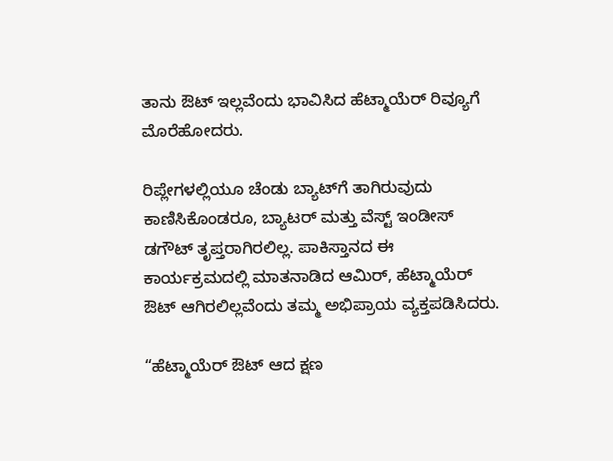ತಾನು ಔಟ್ ಇಲ್ಲವೆಂದು ಭಾವಿಸಿದ ಹೆಟ್ಮಾಯೆರ್‌ ರಿವ್ಯೂಗೆ ಮೊರೆಹೋದರು.

ರಿಪ್ಲೇಗಳಲ್ಲಿಯೂ ಚೆಂಡು ಬ್ಯಾಟ್‌ಗೆ ತಾಗಿರುವುದು ಕಾಣಿಸಿಕೊಂಡರೂ, ಬ್ಯಾಟರ್ ಮತ್ತು ವೆಸ್ಟ್ ಇಂಡೀಸ್ ಡಗೌಟ್ ತೃಪ್ತರಾಗಿರಲಿಲ್ಲ. ಪಾಕಿಸ್ತಾನದ ಈ ಕಾರ್ಯಕ್ರಮದಲ್ಲಿ ಮಾತನಾಡಿದ ಆಮಿರ್‌, ಹೆಟ್ಮಾಯೆರ್‌ ಔಟ್ ಆಗಿರಲಿಲ್ಲವೆಂದು ತಮ್ಮ ಅಭಿಪ್ರಾಯ ವ್ಯಕ್ತಪಡಿಸಿದರು.

“ಹೆಟ್ಮಾಯೆರ್‌ ಔಟ್ ಆದ ಕ್ಷಣ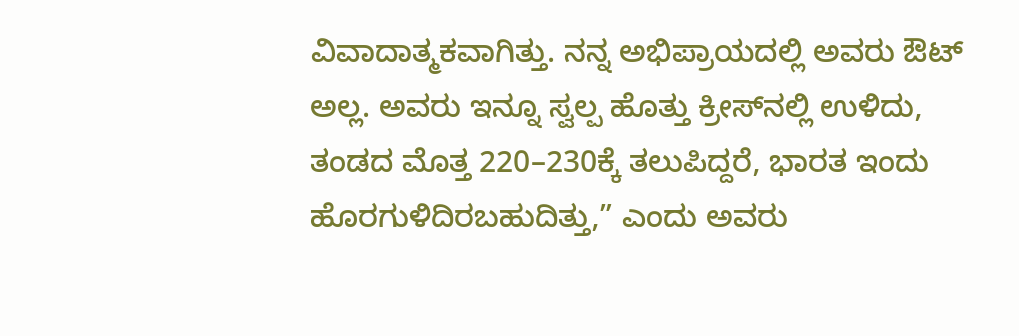ವಿವಾದಾತ್ಮಕವಾಗಿತ್ತು. ನನ್ನ ಅಭಿಪ್ರಾಯದಲ್ಲಿ ಅವರು ಔಟ್ ಅಲ್ಲ. ಅವರು ಇನ್ನೂ ಸ್ವಲ್ಪ ಹೊತ್ತು ಕ್ರೀಸ್‌ನಲ್ಲಿ ಉಳಿದು, ತಂಡದ ಮೊತ್ತ 220–230ಕ್ಕೆ ತಲುಪಿದ್ದರೆ, ಭಾರತ ಇಂದು ಹೊರಗುಳಿದಿರಬಹುದಿತ್ತು,” ಎಂದು ಅವರು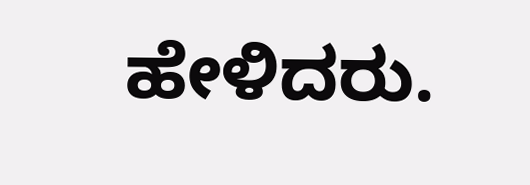ಹೇಳಿದರು.